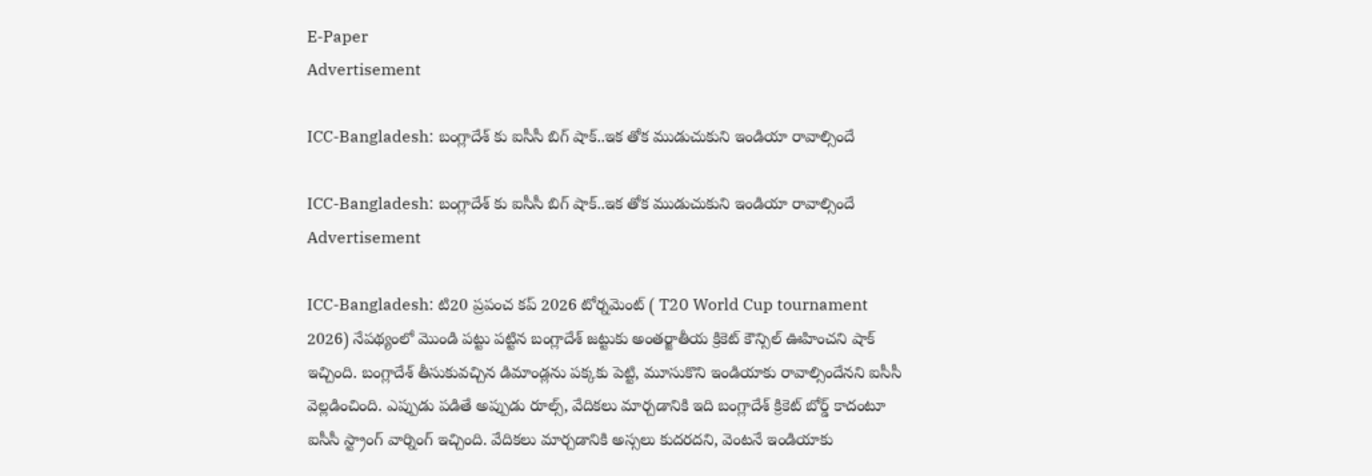E-Paper
Advertisement

ICC-Bangladesh: బంగ్లాదేశ్ కు ఐసీసీ బిగ్ షాక్‌..ఇక తోక ముడుచుకుని ఇండియా రావాల్సిందే

ICC-Bangladesh: బంగ్లాదేశ్ కు ఐసీసీ బిగ్ షాక్‌..ఇక తోక ముడుచుకుని ఇండియా రావాల్సిందే
Advertisement

ICC-Bangladesh: టి20 ప్రపంచ కప్ 2026 టోర్నమెంట్ ( T20 World Cup tournament 2026) నేపథ్యంలో మొండి పట్టు పట్టిన బంగ్లాదేశ్ జట్టుకు అంతర్జాతీయ క్రికెట్ కౌన్సిల్ ఊహించని షాక్ ఇచ్చింది. బంగ్లాదేశ్ తీసుకువచ్చిన డిమాండ్లను పక్కకు పెట్టి, మూసుకొని ఇండియాకు రావాల్సిందేనని ఐసీసీ వెల్లడించింది. ఎప్పుడు పడితే అప్పుడు రూల్స్, వేదికలు మార్చడానికి ఇది బంగ్లాదేశ్ క్రికెట్ బోర్డ్ కాదంటూ ఐసీసీ స్ట్రాంగ్ వార్నింగ్ ఇచ్చింది. వేదికలు మార్చడానికి అస్సలు కుదరదని, వెంటనే ఇండియాకు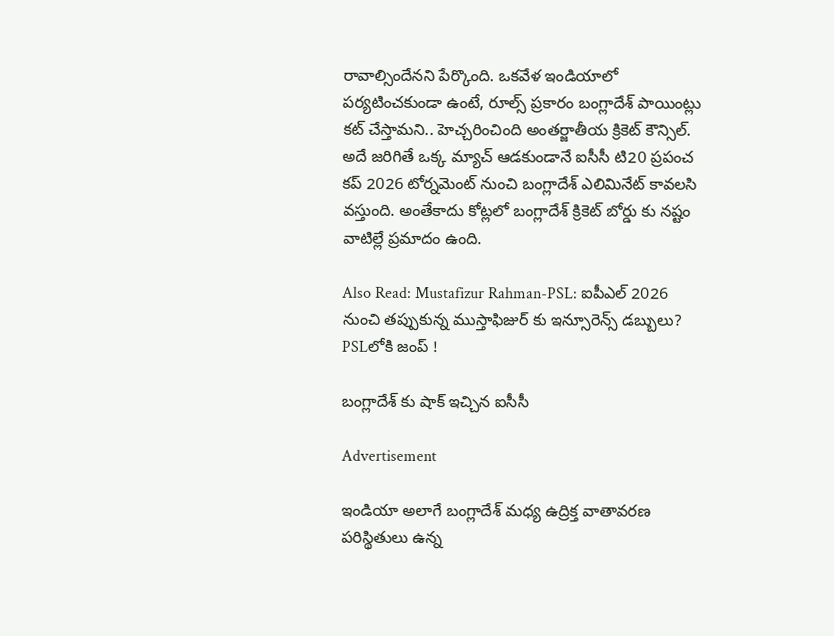రావాల్సిందేనని పేర్కొంది. ఒకవేళ ఇండియాలో పర్యటించకుండా ఉంటే, రూల్స్ ప్రకారం బంగ్లాదేశ్ పాయింట్లు కట్ చేస్తామని.. హెచ్చరించింది అంతర్జాతీయ క్రికెట్ కౌన్సిల్. అదే జరిగితే ఒక్క మ్యాచ్ ఆడకుండానే ఐసీసీ టి20 ప్రపంచ కప్ 2026 టోర్నమెంట్ నుంచి బంగ్లాదేశ్ ఎలిమినేట్ కావలసి వస్తుంది. అంతేకాదు కోట్లలో బంగ్లాదేశ్ క్రికెట్ బోర్డు కు నష్టం వాటిల్లే ప్రమాదం ఉంది.

Also Read: Mustafizur Rahman-PSL: ఐపీఎల్ 2026 నుంచి త‌ప్పుకున్న ముస్తాఫిజుర్ కు ఇన్సూరెన్స్ డ‌బ్బులు? PSLలోకి జంప్ !

బంగ్లాదేశ్ కు షాక్ ఇచ్చిన ఐసీసీ

Advertisement

ఇండియా అలాగే బంగ్లాదేశ్ మధ్య ఉద్రిక్త వాతావరణ పరిస్థితులు ఉన్న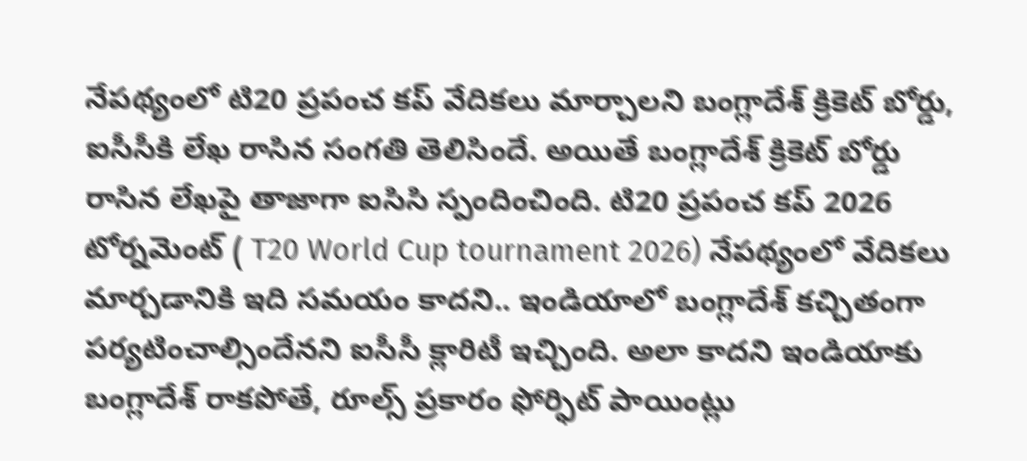నేపథ్యంలో టి20 ప్రపంచ కప్ వేదికలు మార్చాలని బంగ్లాదేశ్ క్రికెట్ బోర్డు, ఐసీసీకి లేఖ రాసిన సంగతి తెలిసిందే. అయితే బంగ్లాదేశ్ క్రికెట్ బోర్డు రాసిన లేఖపై తాజాగా ఐసిసి స్పందించింది. టి20 ప్రపంచ కప్ 2026 టోర్నమెంట్ ( T20 World Cup tournament 2026) నేపథ్యంలో వేదికలు మార్చడానికి ఇది సమయం కాదని.. ఇండియాలో బంగ్లాదేశ్ కచ్చితంగా పర్యటించాల్సిందేనని ఐసీసీ క్లారిటీ ఇచ్చింది. అలా కాదని ఇండియాకు బంగ్లాదేశ్ రాకపోతే, రూల్స్ ప్రకారం ఫోర్ఫిట్ పాయింట్లు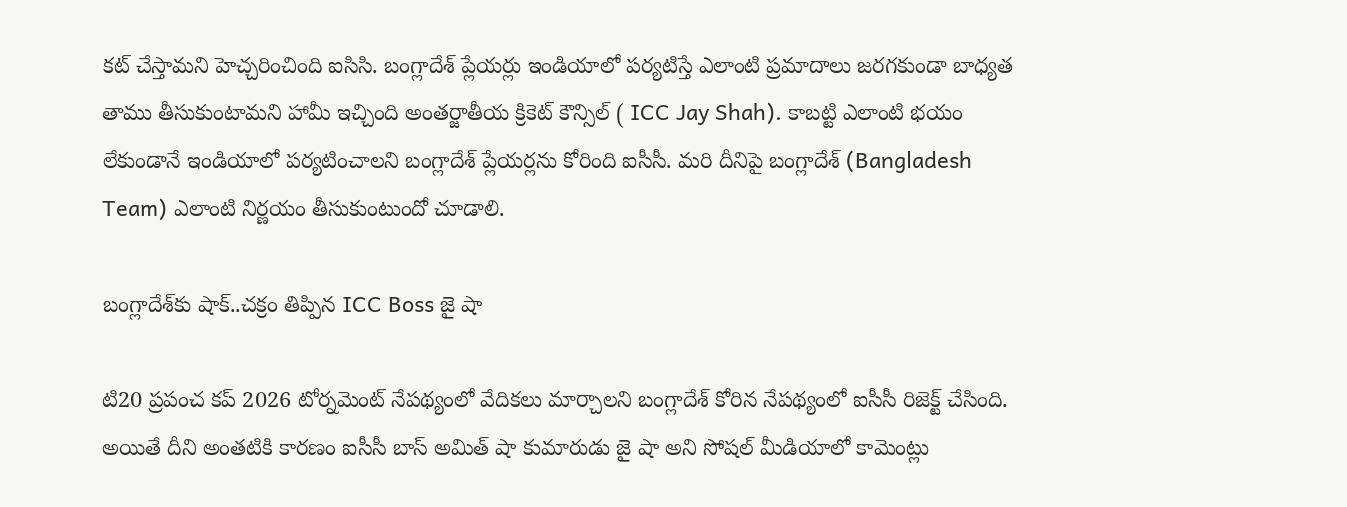కట్ చేస్తామని హెచ్చరించింది ఐసిసి. బంగ్లాదేశ్ ప్లేయర్లు ఇండియాలో పర్యటిస్తే ఎలాంటి ప్రమాదాలు జరగకుండా బాధ్యత తాము తీసుకుంటామని హామీ ఇచ్చింది అంతర్జాతీయ క్రికెట్ కౌన్సిల్ ( ICC Jay Shah). కాబట్టి ఎలాంటి భయం లేకుండానే ఇండియాలో పర్యటించాలని బంగ్లాదేశ్ ప్లేయర్లను కోరింది ఐసీసీ. మరి దీనిపై బంగ్లాదేశ్ (Bangladesh Team) ఎలాంటి నిర్ణయం తీసుకుంటుందో చూడాలి.

బంగ్లాదేశ్‌కు షాక్‌..చ‌క్రం తిప్పిన ICC Boss జై షా

టి20 ప్రపంచ కప్ 2026 టోర్నమెంట్ నేపథ్యంలో వేదికలు మార్చాలని బంగ్లాదేశ్ కోరిన నేపథ్యంలో ఐసీసీ రిజెక్ట్ చేసింది. అయితే దీని అంతటికి కారణం ఐసీసీ బాస్ అమిత్ షా కుమారుడు జై షా అని సోషల్ మీడియాలో కామెంట్లు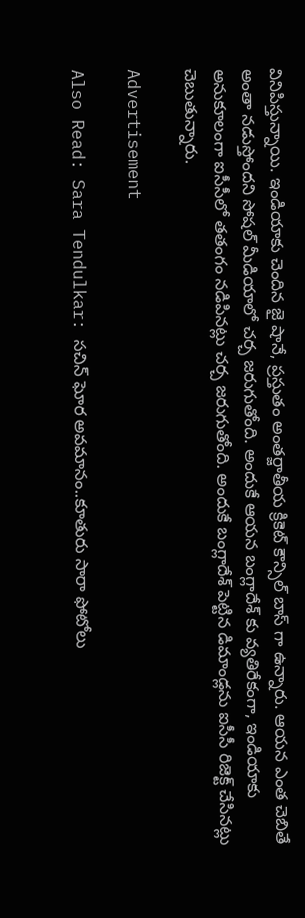వినిపిస్తున్నాయి. ఇండియాకు చెందిన జై షానే, ప్రస్తుతం అంతర్జాతీయ క్రికెట్ కౌన్సిల్ బాస్ గా ఉన్నారు. ఆయన ఎంత చెబితే అంతా నడుస్తోందని సోషల్ మీడియాలో చర్చ జరుగుతోంది. అందుకే ఆయన బంగ్లాదేశ్ కు వ్యతిరేకంగా, ఇండియాకు అనుకూలంగా ఐసీసీలో తతంగం నడిపినట్లు చర్చ జరుగుతోంది. అందుకే బంగ్లాదేశ్ పెట్టిన డిమాండ్లను ఐసీసీ రిజెక్ట్ చేసినట్లు చెబుతున్నారు.

Advertisement

Also Read: Sara Tendulkar: స‌చిన్ ఘోర అవ‌మానం..కూతురు సారా ఫోటోలు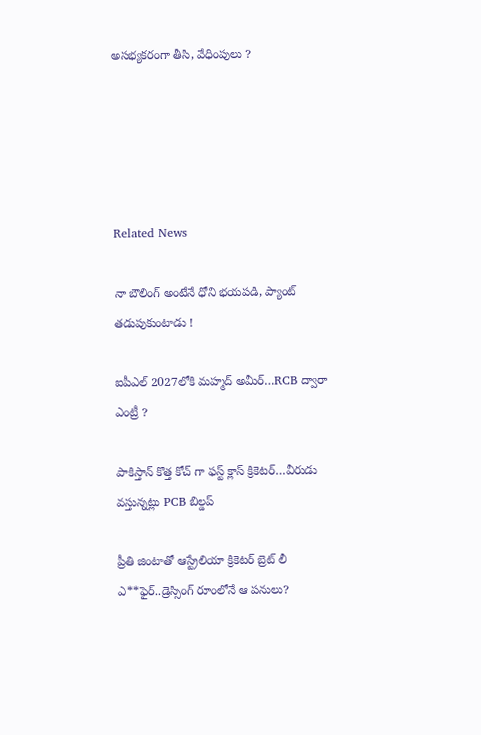అస‌భ్య‌క‌రంగా తీసి, వేధింపులు ?





Related News

నా బౌలింగ్ అంటేనే ధోని భ‌య‌ప‌డి, ప్యాంట్ త‌డుపుకుంటాడు !

ఐపీఎల్ 2027లోకి మహ్మద్ అమీర్…RCB ద్వారా ఎంట్రీ ?

పాకిస్తాన్ కొత్త‌ కోచ్ గా ఫ‌స్ట్ క్లాస్ క్రికెట‌ర్‌…వీరుడు వ‌స్తున్న‌ట్లు PCB బిల్డ‌ప్

ప్రీతి జింటాతో ఆస్ట్రేలియా క్రికెట‌ర్‌ బ్రెట్ లీ ఎ**ఫైర్‌..డ్రెస్సింగ్ రూంలోనే ఆ ప‌నులు?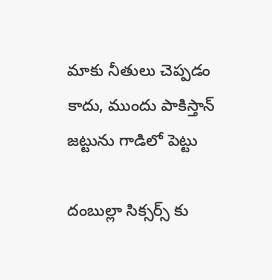మాకు నీతులు చెప్ప‌డం కాదు, ముందు పాకిస్తాన్ జ‌ట్టును గాడిలో పెట్టు

దంబుల్లా సిక్సర్స్ కు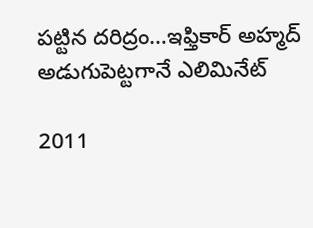ప‌ట్టిన ద‌రిద్రం…ఇఫ్తికార్ అహ్మద్ అడుగుపెట్ట‌గానే ఎలిమినేట్

2011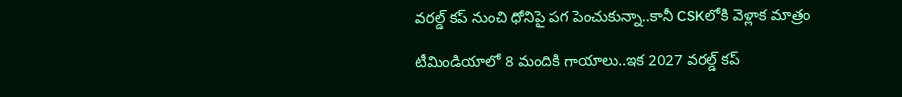వ‌ర‌ల్డ్ క‌ప్ నుంచి ధోనిపై ప‌గ పెంచుకున్నా..కానీ CSKలోకి వెళ్లాక మాత్రం

టీమిండియాలో 8 మందికి గాయాలు..ఇక 2027 వ‌ర‌ల్డ్ క‌ప్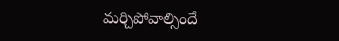మ‌ర్చిపోవాల్సిందే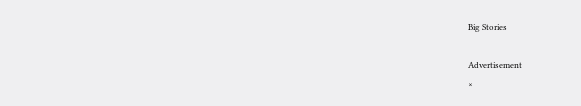Big Stories

Advertisement
×